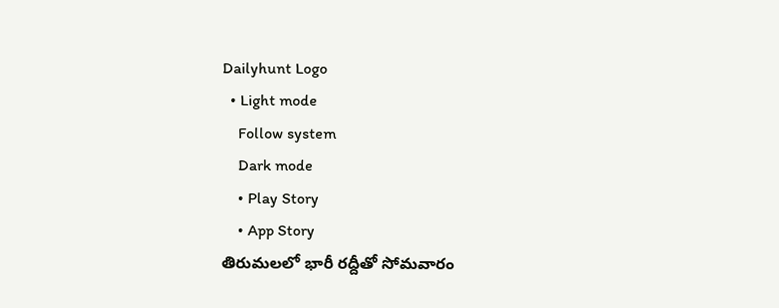Dailyhunt Logo
  • Light mode
    Follow system
    Dark mode
    • Play Story
    • App Story
తిరుమలలో భారీ రద్దీతో సోమవారం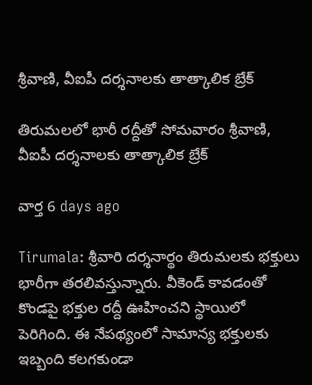శ్రీవాణి, వీఐపీ దర్శనాలకు తాత్కాలిక బ్రేక్

తిరుమలలో భారీ రద్దీతో సోమవారం శ్రీవాణి, వీఐపీ దర్శనాలకు తాత్కాలిక బ్రేక్

వార్త 6 days ago

Tirumala: శ్రీవారి దర్శనార్థం తిరుమలకు భక్తులు భారీగా తరలివస్తున్నారు. వీకెండ్ కావడంతో కొండపై భక్తుల రద్దీ ఊహించని స్థాయిలో పెరిగింది. ఈ నేపథ్యంలో సామాన్య భక్తులకు ఇబ్బంది కలగకుండా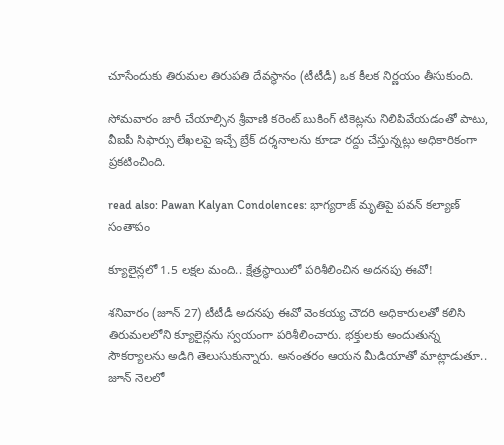చూసేందుకు తిరుమల తిరుపతి దేవస్థానం (టీటీడీ) ఒక కీలక నిర్ణయం తీసుకుంది.

సోమవారం జారీ చేయాల్సిన శ్రీవాణి కరెంట్ బుకింగ్ టికెట్లను నిలిపివేయడంతో పాటు, వీఐపీ సిఫార్సు లేఖలపై ఇచ్చే బ్రేక్ దర్శనాలను కూడా రద్దు చేస్తున్నట్లు అధికారికంగా ప్రకటించింది.

read also: Pawan Kalyan Condolences: భాగ్యరాజ్‌ మృతిపై పవన్ కల్యాణ్ సంతాపం

క్యూలైన్లలో 1.5 లక్షల మంది.. క్షేత్రస్థాయిలో పరిశీలించిన అదనపు ఈవో!

శనివారం (జూన్ 27) టీటీడీ అదనపు ఈవో వెంకయ్య చౌదరి అధికారులతో కలిసి తిరుమలలోని క్యూలైన్లను స్వయంగా పరిశీలించారు. భక్తులకు అందుతున్న సౌకర్యాలను అడిగి తెలుసుకున్నారు. అనంతరం ఆయన మీడియాతో మాట్లాడుతూ.. జూన్ నెలలో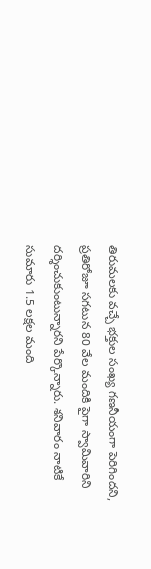తిరుమలకు వచ్చే భక్తుల సంఖ్య గణనీయంగా పెరిగిందని, ప్రతిరోజూ సగటున 80 వేల మందికి పైగా స్వామివారిని దర్శించుకుంటున్నారని పేర్కొన్నారు. శనివారం నాటికే సుమారు 1.5 లక్షల మంది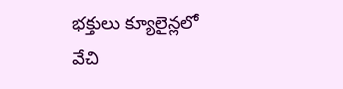భక్తులు క్యూలైన్లలో వేచి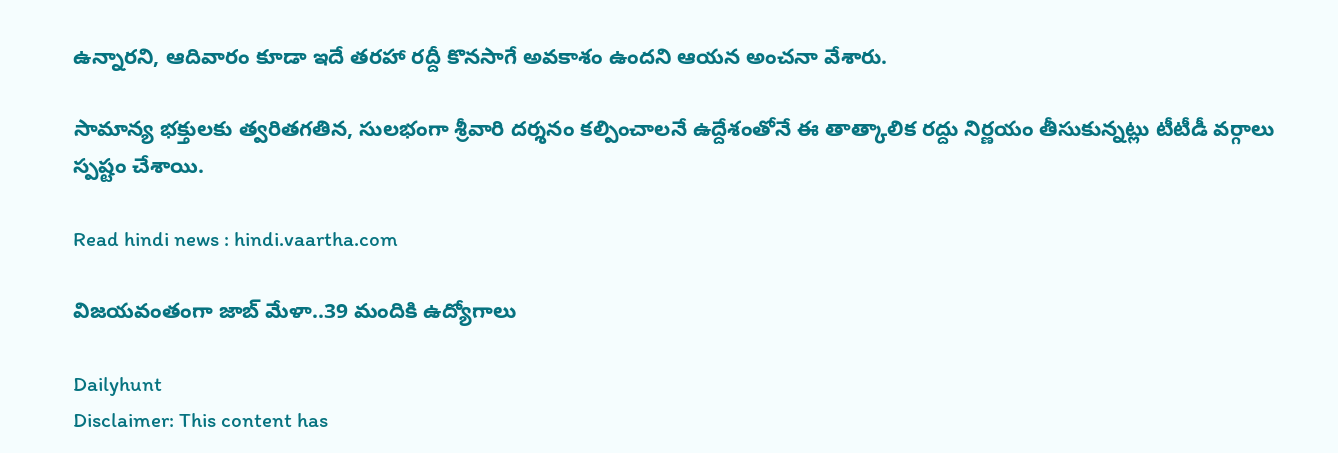ఉన్నారని, ఆదివారం కూడా ఇదే తరహా రద్దీ కొనసాగే అవకాశం ఉందని ఆయన అంచనా వేశారు.

సామాన్య భక్తులకు త్వరితగతిన, సులభంగా శ్రీవారి దర్శనం కల్పించాలనే ఉద్దేశంతోనే ఈ తాత్కాలిక రద్దు నిర్ణయం తీసుకున్నట్లు టీటీడీ వర్గాలు స్పష్టం చేశాయి.

Read hindi news : hindi.vaartha.com

విజయవంతంగా జాబ్ మేళా..39 మందికి ఉద్యోగాలు

Dailyhunt
Disclaimer: This content has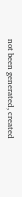not been generated, created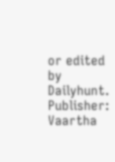or edited by Dailyhunt. Publisher: Vaartha